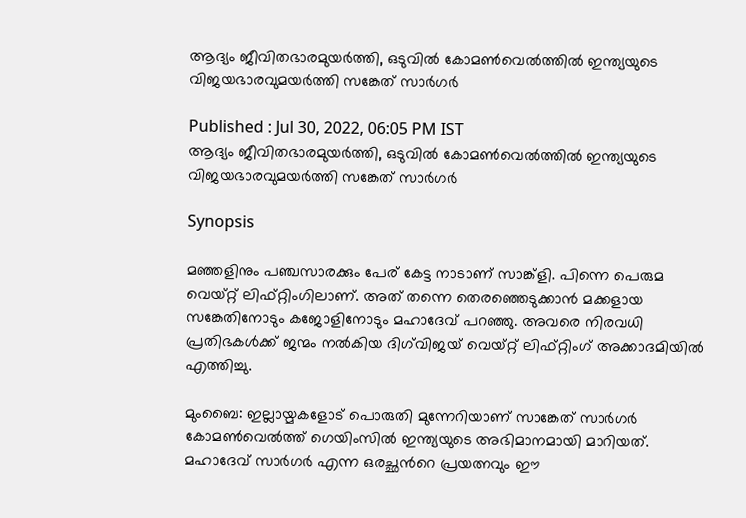ആദ്യം ജീവിതഭാരമുയര്‍ത്തി, ഒടുവില്‍ കോമണ്‍വെല്‍ത്തില്‍ ഇന്ത്യയുടെ വിജയഭാരവുമയര്‍ത്തി സങ്കേത് സാര്‍ഗര്‍

Published : Jul 30, 2022, 06:05 PM IST
ആദ്യം ജീവിതഭാരമുയര്‍ത്തി, ഒടുവില്‍ കോമണ്‍വെല്‍ത്തില്‍ ഇന്ത്യയുടെ വിജയഭാരവുമയര്‍ത്തി സങ്കേത് സാര്‍ഗര്‍

Synopsis

മഞ്ഞളിനും പഞ്ചസാരക്കും പേര് കേട്ട നാടാണ് സാങ്ക്ളി. പിന്നെ പെരുമ വെയ്റ്റ് ലിഫ്റ്റിംഗിലാണ്. അത് തന്നെ തെരഞ്ഞെടുക്കാൻ മക്കളായ സങ്കേതിനോടും കജോളിനോടും മഹാദേവ് പറഞ്ഞു. അവരെ നിരവധി പ്രതിഭകൾക്ക് ജന്മം നൽകിയ ദിഗ്‍വിജയ് വെയ്റ്റ് ലിഫ്റ്റിംഗ് അക്കാദമിയിൽ എത്തിച്ചു.

മുംബൈ: ഇല്ലായ്മകളോട് പൊരുതി മുന്നേറിയാണ് സാങ്കേത് സാര്‍ഗര്‍ കോമണ്‍വെല്‍ത്ത് ഗെയിംസില്‍ ഇന്ത്യയുടെ അഭിമാനമായി മാറിയത്. മഹാദേവ് സാര്‍ഗര്‍ എന്ന ഒരച്ഛന്‍റെ പ്രയത്നവും ഈ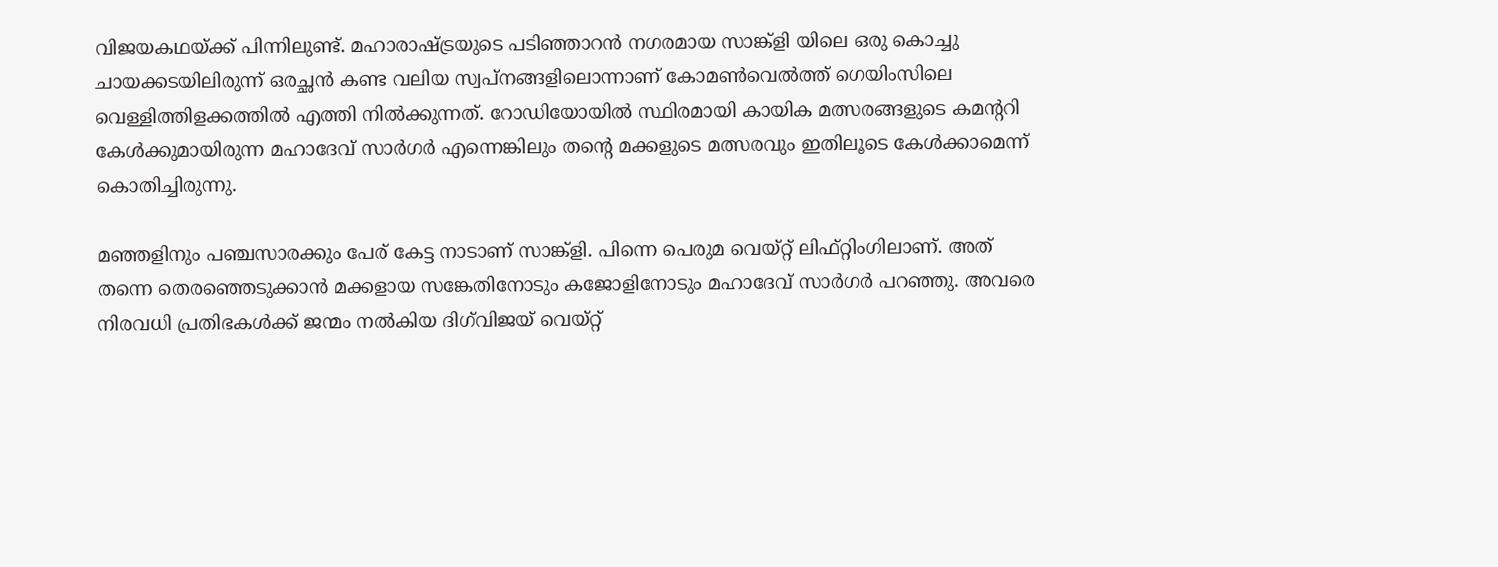വിജയകഥയ്ക്ക് പിന്നിലുണ്ട്. മഹാരാഷ്ട്രയുടെ പടിഞ്ഞാറൻ നഗരമായ സാങ്ക്ളി യിലെ ഒരു കൊച്ചു ചായക്കടയിലിരുന്ന് ഒരച്ഛൻ കണ്ട വലിയ സ്വപ്നങ്ങളിലൊന്നാണ് കോമണ്‍വെല്‍ത്ത് ഗെയിംസിലെ വെള്ളിത്തിളക്കത്തില്‍ എത്തി നില്‍ക്കുന്നത്. റോഡിയോയിൽ സ്ഥിരമായി കായിക മത്സരങ്ങളുടെ കമന്‍ററി കേൾക്കുമായിരുന്ന മഹാദേവ് സാര്‍ഗര്‍ എന്നെങ്കിലും തന്‍റെ മക്കളുടെ മത്സരവും ഇതിലൂടെ കേൾക്കാമെന്ന് കൊതിച്ചിരുന്നു.

മഞ്ഞളിനും പഞ്ചസാരക്കും പേര് കേട്ട നാടാണ് സാങ്ക്ളി. പിന്നെ പെരുമ വെയ്റ്റ് ലിഫ്റ്റിംഗിലാണ്. അത് തന്നെ തെരഞ്ഞെടുക്കാൻ മക്കളായ സങ്കേതിനോടും കജോളിനോടും മഹാദേവ് സാര്‍ഗര്‍ പറഞ്ഞു. അവരെ നിരവധി പ്രതിഭകൾക്ക് ജന്മം നൽകിയ ദിഗ്‍വിജയ് വെയ്റ്റ്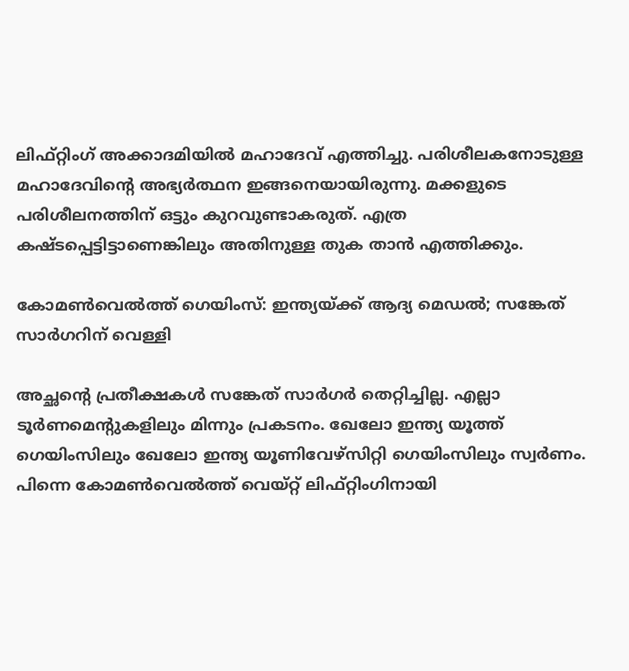ലിഫ്റ്റിംഗ് അക്കാദമിയിൽ മഹാദേവ് എത്തിച്ചു. പരിശീലകനോടുള്ള മഹാദേവിന്‍റെ അഭ്യര്‍ത്ഥന ഇങ്ങനെയായിരുന്നു. മക്കളുടെ പരിശീലനത്തിന് ഒട്ടും കുറവുണ്ടാകരുത്. എത്ര കഷ്ടപ്പെട്ടിട്ടാണെങ്കിലും അതിനുള്ള തുക താൻ എത്തിക്കും.

കോമൺവെൽത്ത് ഗെയിംസ്: ഇന്ത്യയ്ക്ക് ആദ്യ മെഡല്‍; സങ്കേത് സാര്‍ഗറിന് വെള്ളി

അച്ഛന്‍റെ പ്രതീക്ഷകൾ സങ്കേത് സാര്‍ഗര്‍ തെറ്റിച്ചില്ല. എല്ലാ ടൂര്‍ണമെന്‍റുകളിലും മിന്നും പ്രകടനം. ഖേലോ ഇന്ത്യ യൂത്ത് ഗെയിംസിലും ഖേലോ ഇന്ത്യ യൂണിവേഴ്സിറ്റി ഗെയിംസിലും സ്വര്‍ണം. പിന്നെ കോമണ്‍വെൽത്ത് വെയ്റ്റ് ലിഫ്റ്റിംഗിനായി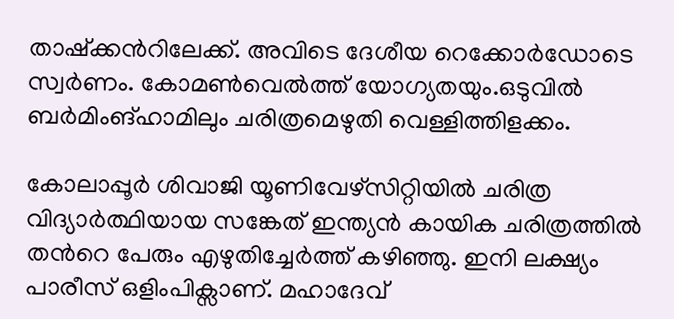താഷ്ക്കന്‍റിലേക്ക്. അവിടെ ദേശീയ റെക്കോര്‍ഡോടെ സ്വര്‍ണം. കോമണ്‍വെൽത്ത് യോഗ്യതയും.ഒടുവില്‍ ബര്‍മിംങ്ഹാമിലും ചരിത്രമെഴുതി വെള്ളിത്തിളക്കം.

കോലാപ്പൂര്‍ ശിവാജി യൂണിവേഴ്സിറ്റിയിൽ ചരിത്ര വിദ്യാര്‍ത്ഥിയായ സങ്കേത് ഇന്ത്യൻ കായിക ചരിത്രത്തിൽ തന്‍റെ പേരും എഴുതിച്ചേര്‍ത്ത് കഴിഞ്ഞു. ഇനി ലക്ഷ്യം പാരീസ് ഒളിംപിക്സാണ്. മഹാദേവ്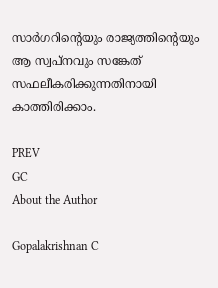സാര്‍ഗറിന്‍റെയും രാജ്യത്തിന്‍റെയും ആ സ്വപ്നവും സങ്കേത് സഫലീകരിക്കുന്നതിനായി കാത്തിരിക്കാം.

PREV
GC
About the Author

Gopalakrishnan C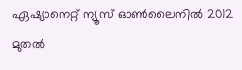ഏഷ്യാനെറ്റ് ന്യൂസ് ഓണ്‍ലൈനില്‍ 2012 മുതല്‍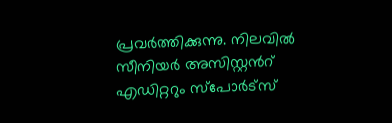പ്രവര്‍ത്തിക്കുന്നു. നിലവില്‍ സീനിയര്‍ അസിസ്റ്റന്‍റ് എഡിറ്ററും സ്പോർട്സ്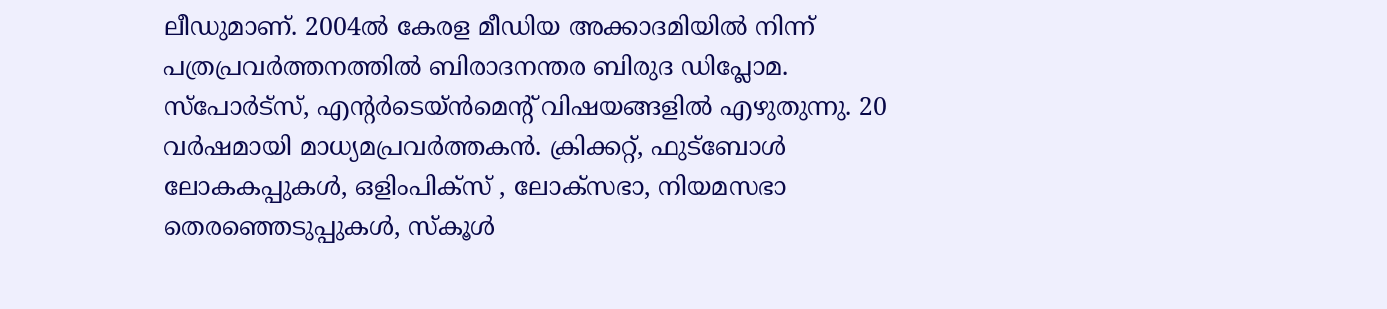ലീഡുമാണ്. 2004ൽ കേരള മീഡിയ അക്കാദമിയില്‍ നിന്ന് പത്രപ്രവര്‍ത്തനത്തില്‍ ബിരാദനന്തര ബിരുദ ഡിപ്ലോമ. സ്പോര്‍ട്സ്, എന്‍റര്‍ടെയ്ൻമെന്‍റ് വിഷയങ്ങളില്‍ എഴുതുന്നു. 20 വര്‍ഷമായി മാധ്യമപ്രവര്‍ത്തകൻ. ക്രിക്കറ്റ്, ഫുട്ബോള്‍ ലോകകപ്പുകൾ, ഒളിംപിക്സ് , ലോക്സഭാ, നിയമസഭാ തെരഞ്ഞെടുപ്പുകള്‍, സ്കൂള്‍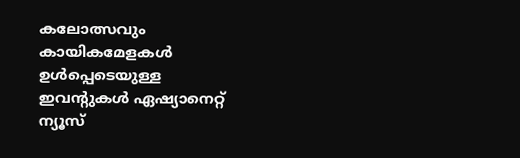കലോത്സവും കായികമേളകള്‍ ഉള്‍പ്പെടെയുള്ള ഇവന്‍റുകള്‍ ഏഷ്യാനെറ്റ് ന്യൂസ്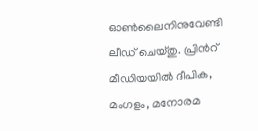ഓണ്‍ലൈനിനുവേണ്ടി ലീഡ് ചെയ്തു. പ്രിന്‍റ് മീഡിയയില്‍ ദീപിക, മംഗളം, മനോരമ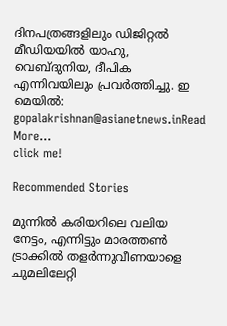ദിനപത്രങ്ങളിലും ഡിജിറ്റൽ മീഡിയയില്‍ യാഹു, വെബ്ദുനിയ, ദീപിക എന്നിവയിലും പ്രവര്‍ത്തിച്ചു. ഇ മെയില്‍: gopalakrishnan@asianetnews.inRead More...
click me!

Recommended Stories

മുന്നിൽ കരിയറിലെ വലിയ നേട്ടം, എന്നിട്ടും മാരത്തൺ ട്രാക്കിൽ തളർന്നുവീണയാളെ ചുമലിലേറ്റി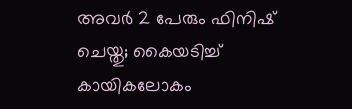അവര്‍ 2 പേരും ഫിനിഷ് ചെയ്തു; കൈയടിച്ച് കായികലോകം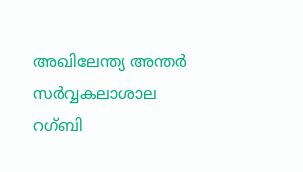അഖിലേന്ത്യ അന്തർ സർവ്വകലാശാല റഗ്ബി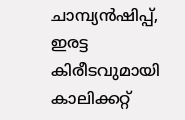ചാമ്പ്യൻഷിപ്പ്, ഇരട്ട കിരീടവുമായി കാലിക്കറ്റ്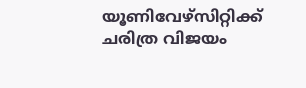യൂണിവേഴ്സിറ്റിക്ക് ചരിത്ര വിജയം